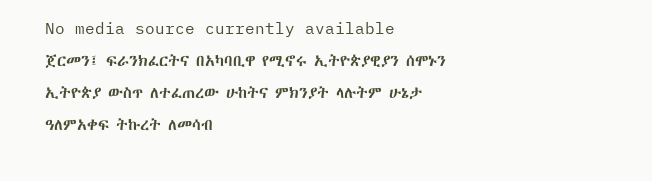No media source currently available
ጀርመን፤ ፍራንክፈርትና በአካባቢዋ የሚኖሩ ኢትዮጵያዊያን ሰሞኑን ኢትዮጵያ ውስጥ ለተፈጠረው ሁከትና ምክንያት ላሉትም ሁኔታ ዓለምአቀፍ ትኩረት ለመሳብ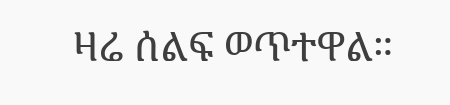ዛሬ ሰልፍ ወጥተዋል።